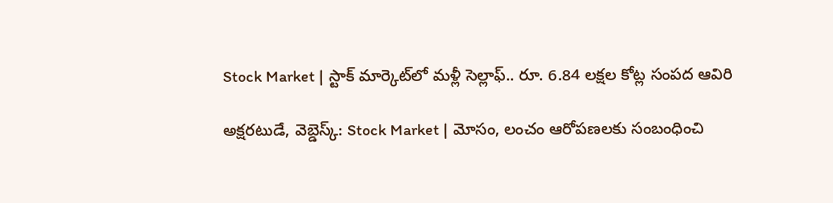Stock Market | స్టాక్ మార్కెట్‌లో మళ్లీ సెల్లాఫ్.. రూ. 6.84 లక్షల కోట్ల సంపద ఆవిరి

అక్షరటుడే, వెబ్డెస్క్: Stock Market | మోసం, లంచం ఆరోపణలకు సంబంధించి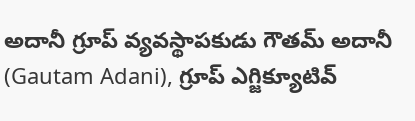అదానీ గ్రూప్ వ్యవస్థాపకుడు గౌతమ్ అదానీ (Gautam Adani), గ్రూప్ ఎగ్జిక్యూటివ్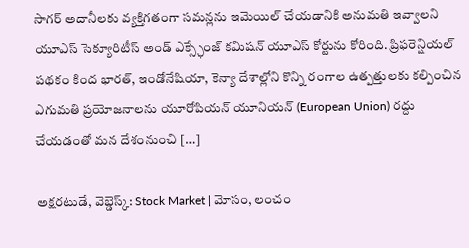సాగర్ అదానీలకు వ్యక్తిగతంగా సమన్లను ఇమెయిల్ చేయడానికి అనుమతి ఇవ్వాలని యూఎస్ సెక్యూరిటీస్ అండ్ ఎక్స్ఛేంజ్ కమిషన్ యూఎస్ కోర్టును కోరింది. ప్రిఫరెన్షియల్ పథకం కింద భారత్, ఇండోనేషియా, కెన్యా దేశాల్లోని కొన్ని రంగాల ఉత్పత్తులకు కల్పించిన ఎగుమతి ప్రయోజనాలను యూరోపియన్ యూనియన్ (European Union) రద్దు చేయడంతో మన దేశంనుంచి […]

అక్షరటుడే, వెబ్డెస్క్: Stock Market | మోసం, లంచం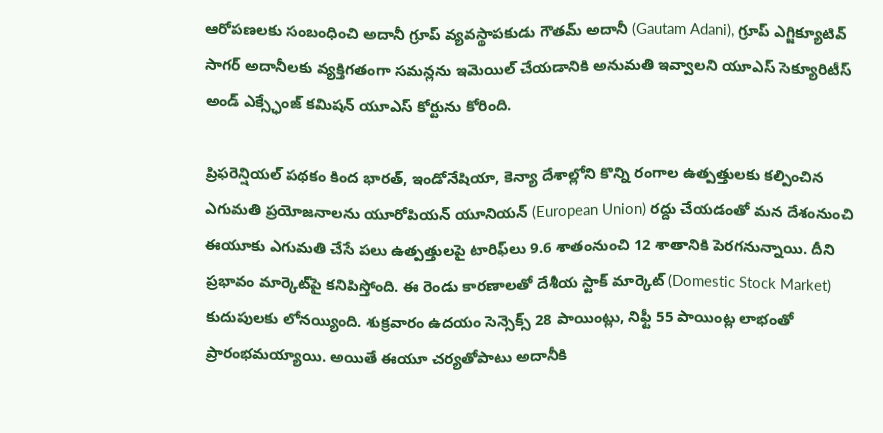ఆరోపణలకు సంబంధించి అదానీ గ్రూప్ వ్యవస్థాపకుడు గౌతమ్ అదానీ (Gautam Adani), గ్రూప్ ఎగ్జిక్యూటివ్ సాగర్ అదానీలకు వ్యక్తిగతంగా సమన్లను ఇమెయిల్ చేయడానికి అనుమతి ఇవ్వాలని యూఎస్ సెక్యూరిటీస్ అండ్ ఎక్స్ఛేంజ్ కమిషన్ యూఎస్ కోర్టును కోరింది.

ప్రిఫరెన్షియల్ పథకం కింద భారత్, ఇండోనేషియా, కెన్యా దేశాల్లోని కొన్ని రంగాల ఉత్పత్తులకు కల్పించిన ఎగుమతి ప్రయోజనాలను యూరోపియన్ యూనియన్ (European Union) రద్దు చేయడంతో మన దేశంనుంచి ఈయూకు ఎగుమతి చేసే పలు ఉత్పత్తులపై టారిఫ్‌లు 9.6 శాతంనుంచి 12 శాతానికి పెరగనున్నాయి. దీని ప్రభావం మార్కెట్‌పై కనిపిస్తోంది. ఈ రెండు కారణాలతో దేశీయ స్టాక్ మార్కెట్ (Domestic Stock Market) కుదుపులకు లోనయ్యింది. శుక్రవారం ఉదయం సెన్సెక్స్ 28 పాయింట్లు, నిఫ్టీ 55 పాయింట్ల లాభంతో ప్రారంభమయ్యాయి. అయితే ఈయూ చర్యతోపాటు అదానీకి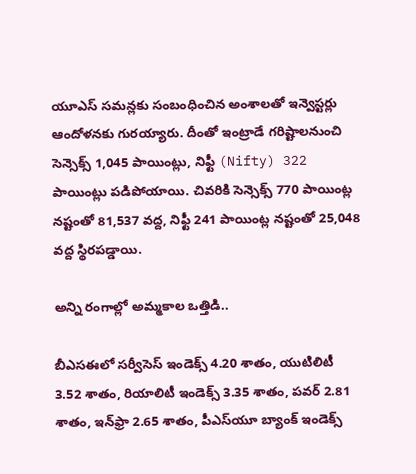యూఎస్ సమన్లకు సంబంధించిన అంశాలతో ఇన్వెస్టర్లు ఆందోళనకు గురయ్యారు. దీంతో ఇంట్రాడే గరిష్టాలనుంచి సెన్సెక్స్ 1,045 పాయింట్లు, నిఫ్టీ (Nifty) 322 పాయింట్లు పడిపోయాయి. చివరికి సెన్సెక్స్ 770 పాయింట్ల నష్టంతో 81,537 వద్ద, నిఫ్టీ 241 పాయింట్ల నష్టంతో 25,048 వద్ద స్థిరపడ్డాయి.

అన్ని రంగాల్లో అమ్మకాల ఒత్తిడి..

బీఎసఈలో సర్వీసెస్ ఇండెక్స్ 4.20 శాతం, యుటిలిటీ 3.52 శాతం, రియాలిటీ ఇండెక్స్ 3.35 శాతం, పవర్ 2.81 శాతం, ఇన్‌ఫ్రా 2.65 శాతం, పీఎస్‌యూ బ్యాంక్ ఇండెక్స్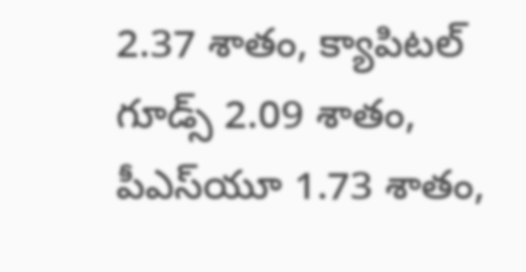2.37 శాతం, క్యాపిటల్ గూడ్స్ 2.09 శాతం, పీఎస్‌యూ 1.73 శాతం,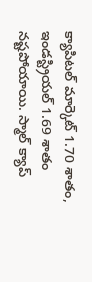క్యాపిటల్ మార్కెట్ 1.70 శాతం, ఇండస్ట్రియల్ 1.69 శాతం నష్టపోయాయి. స్మాల్ క్యాప్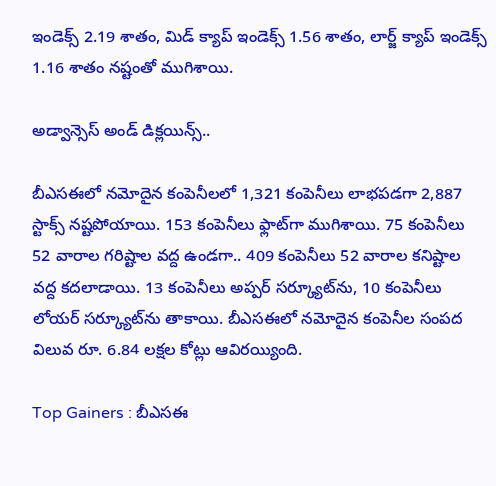ఇండెక్స్ 2.19 శాతం, మిడ్ క్యాప్ ఇండెక్స్ 1.56 శాతం, లార్జ్ క్యాప్ ఇండెక్స్ 1.16 శాతం నష్టంతో ముగిశాయి.

అడ్వాన్సెస్ అండ్ డిక్లయిన్స్..

బీఎసఈలో నమోదైన కంపెనీలలో 1,321 కంపెనీలు లాభపడగా 2,887 స్టాక్స్ నష్టపోయాయి. 153 కంపెనీలు ఫ్లాట్‌గా ముగిశాయి. 75 కంపెనీలు 52 వారాల గరిష్టాల వద్ద ఉండగా.. 409 కంపెనీలు 52 వారాల కనిష్టాల వద్ద కదలాడాయి. 13 కంపెనీలు అప్పర్ సర్క్యూట్‌ను, 10 కంపెనీలు లోయర్ సర్క్యూట్‌ను తాకాయి. బీఎసఈలో నమోదైన కంపెనీల సంపద విలువ రూ. 6.84 లక్షల కోట్లు ఆవిరయ్యింది.

Top Gainers : బీఎసఈ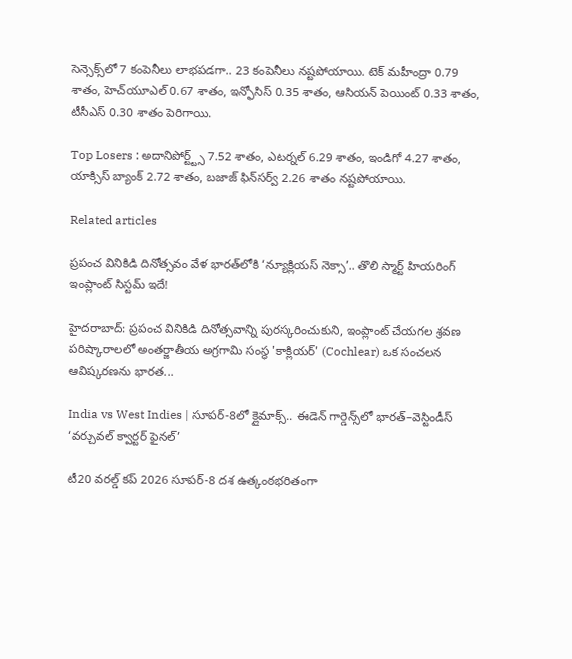సెన్సెక్స్‌లో 7 కంపెనీలు లాభపడగా.. 23 కంపెనీలు నష్టపోయాయి. టెక్ మహీంద్రా 0.79 శాతం, హెచ్‌యూఎల్ 0.67 శాతం, ఇన్ఫోసిస్ 0.35 శాతం, ఆసియన్ పెయింట్ 0.33 శాతం, టీసీఎస్ 0.30 శాతం పెరిగాయి.

Top Losers : అదానిపోర్ట్ట్స్ 7.52 శాతం, ఎటర్నల్ 6.29 శాతం, ఇండిగో 4.27 శాతం, యాక్సిస్ బ్యాంక్ 2.72 శాతం, బజాజ్ ఫిన్‌సర్వ్ 2.26 శాతం నష్టపోయాయి.

Related articles

ప్రపంచ వినికిడి దినోత్సవం వేళ భారత్‌లోకి ‘న్యూక్లియస్ నెక్సా’.. తొలి స్మార్ట్ హియరింగ్ ఇంప్లాంట్ సిస్టమ్ ఇదే!

హైదరాబాద్: ప్రపంచ వినికిడి దినోత్సవాన్ని పురస్కరించుకుని, ఇంప్లాంట్ చేయగల శ్రవణ పరిష్కారాలలో అంతర్జాతీయ అగ్రగామి సంస్థ 'కాక్లియర్' (Cochlear) ఒక సంచలన ఆవిష్కరణను భారత...

India vs West Indies | సూపర్-8లో క్లైమాక్స్.. ఈడెన్ గార్డెన్స్‌లో భారత్–వెస్టిండీస్ ‘వర్చువల్ క్వార్టర్ ఫైనల్’

టీ20 వరల్డ్ కప్ 2026 సూపర్-8 దశ ఉత్కంఠభరితంగా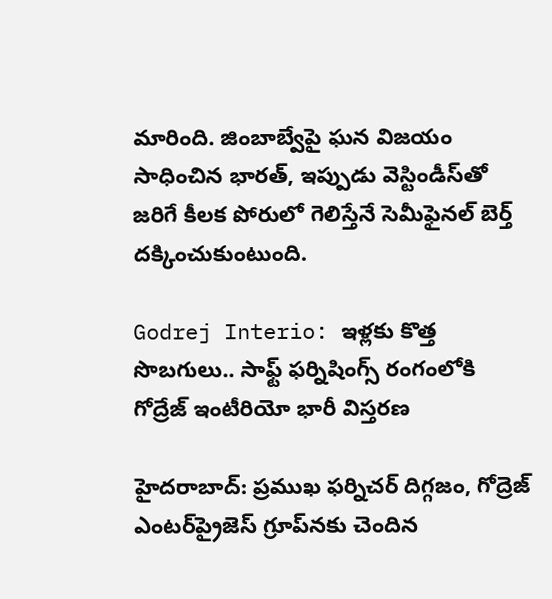మారింది. జింబాబ్వేపై ఘన విజయం సాధించిన భారత్, ఇప్పుడు వెస్టిండీస్‌తో జరిగే కీలక పోరులో గెలిస్తేనే సెమీఫైనల్ బెర్త్ దక్కించుకుంటుంది.

Godrej Interio: ఇళ్లకు కొత్త సొబగులు.. సాఫ్ట్ ఫర్నిషింగ్స్ రంగంలోకి గోద్రేజ్ ఇంటీరియో భారీ విస్తరణ

హైదరాబాద్: ప్రముఖ ఫర్నిచర్ దిగ్గజం, గోద్రెజ్ ఎంటర్‌ప్రైజెస్ గ్రూప్‌నకు చెందిన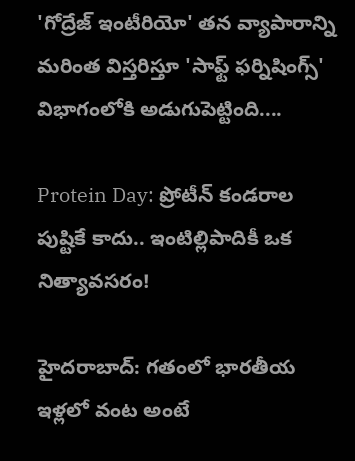'గోద్రేజ్ ఇంటీరియో' తన వ్యాపారాన్ని మరింత విస్తరిస్తూ 'సాఫ్ట్ ఫర్నిషింగ్స్' విభాగంలోకి అడుగుపెట్టింది....

Protein Day: ప్రోటీన్ కండరాల పుష్టికే కాదు.. ఇంటిల్లిపాదికీ ఒక నిత్యావసరం!

హైదరాబాద్: గతంలో భారతీయ ఇళ్లలో వంట అంటే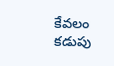కేవలం కడుపు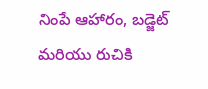నింపే ఆహారం, బడ్జెట్ మరియు రుచికి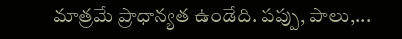మాత్రమే ప్రాధాన్యత ఉండేది. పప్పు, పాలు,...